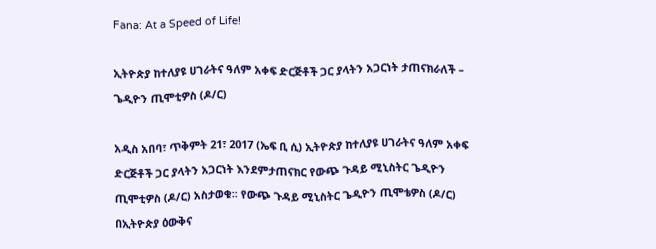Fana: At a Speed of Life!

ኢትዮጵያ ከተለያዩ ሀገራትና ዓለም አቀፍ ድርጅቶች ጋር ያላትን አጋርነት ታጠናክራለች – ጌዲዮን ጢሞቲዎስ (ዶ/ር)

አዲስ አበባ፣ ጥቅምት 21፣ 2017 (ኤፍ ቢ ሲ) ኢትዮጵያ ከተለያዩ ሀገራትና ዓለም አቀፍ ድርጅቶች ጋር ያላትን አጋርነት እንደምታጠናክር የውጭ ጉዳይ ሚኒስትር ጌዲዮን ጢሞቲዎስ (ዶ/ር) አስታወቁ፡፡ የውጭ ጉዳይ ሚኒስትር ጌዲዮን ጢሞቴዎስ (ዶ/ር) በኢትዮጵያ ዕውቅና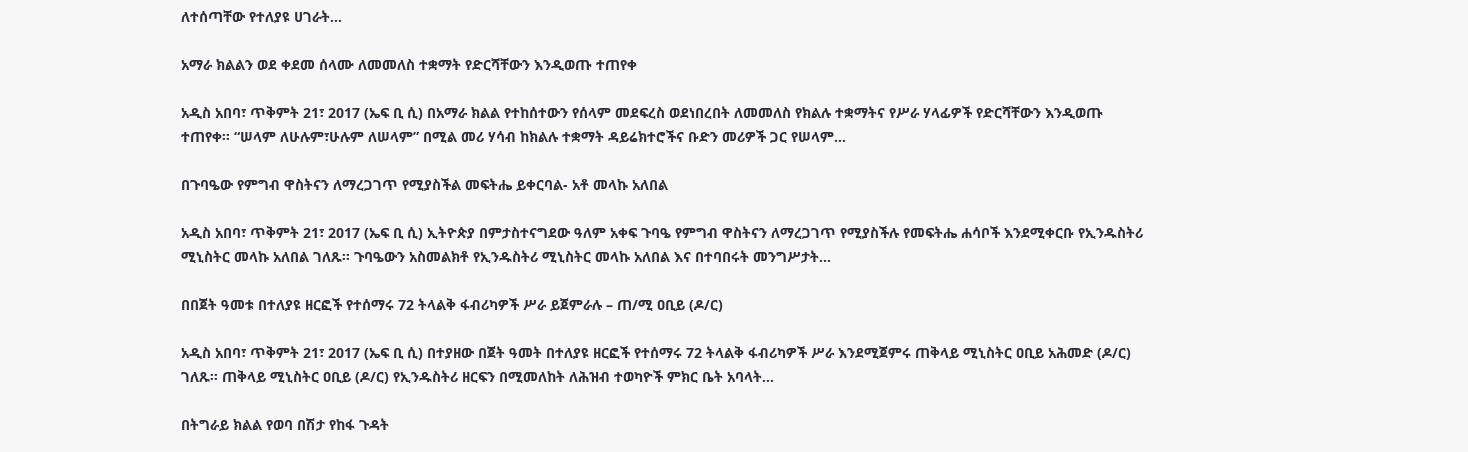ለተሰጣቸው የተለያዩ ሀገራት…

አማራ ክልልን ወደ ቀደመ ሰላሙ ለመመለስ ተቋማት የድርሻቸውን እንዲወጡ ተጠየቀ

አዲስ አበባ፣ ጥቅምት 21፣ 2017 (ኤፍ ቢ ሲ) በአማራ ክልል የተከሰተውን የሰላም መደፍረስ ወደነበረበት ለመመለስ የክልሉ ተቋማትና የሥራ ሃላፊዎች የድርሻቸውን እንዲወጡ ተጠየቀ፡፡ “ሠላም ለሁሉም፣ሁሉም ለሠላም” በሚል መሪ ሃሳብ ከክልሉ ተቋማት ዳይሬክተሮችና ቡድን መሪዎች ጋር የሠላም…

በጉባዔው የምግብ ዋስትናን ለማረጋገጥ የሚያስችል መፍትሔ ይቀርባል- አቶ መላኩ አለበል

አዲስ አበባ፣ ጥቅምት 21፣ 2017 (ኤፍ ቢ ሲ) ኢትዮጵያ በምታስተናግደው ዓለም አቀፍ ጉባዔ የምግብ ዋስትናን ለማረጋገጥ የሚያስችሉ የመፍትሔ ሐሳቦች እንደሚቀርቡ የኢንዱስትሪ ሚኒስትር መላኩ አለበል ገለጹ፡፡ ጉባዔውን አስመልክቶ የኢንዱስትሪ ሚኒስትር መላኩ አለበል እና በተባበሩት መንግሥታት…

በበጀት ዓመቱ በተለያዩ ዘርፎች የተሰማሩ 72 ትላልቅ ፋብሪካዎች ሥራ ይጀምራሉ – ጠ/ሚ ዐቢይ (ዶ/ር)

አዲስ አበባ፣ ጥቅምት 21፣ 2017 (ኤፍ ቢ ሲ) በተያዘው በጀት ዓመት በተለያዩ ዘርፎች የተሰማሩ 72 ትላልቅ ፋብሪካዎች ሥራ እንደሚጀምሩ ጠቅላይ ሚኒስትር ዐቢይ አሕመድ (ዶ/ር) ገለጹ፡፡ ጠቅላይ ሚኒስትር ዐቢይ (ዶ/ር) የኢንዱስትሪ ዘርፍን በሚመለከት ለሕዝብ ተወካዮች ምክር ቤት አባላት…

በትግራይ ክልል የወባ በሽታ የከፋ ጉዳት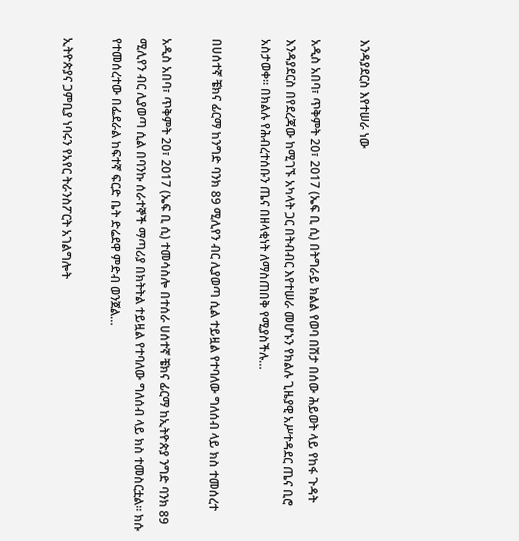እንዳያደርስ እየተሠራ ነው

አዲስ አበባ፣ ጥቅምት 20፣ 2017 (ኤፍ ቢ ሲ) በትግራይ ክልል የወባ በሽታ በሰው ሕይወት ላይ የከፋ ጉዳት እንዳያደርስ በየደረጃው ከሚገኙ አካላት ጋር በትብብር እየተሠራ መሆኑን የክልሉ ጊዜያዊ አሥተዳደር ጤና ቢሮ አስታወቀ፡፡ በክልሉ የሕብረተሰቡን ጤና በዘላቂነት ለማስጠበቅ የሚያስችሉ…

በሀሰተኛ ቼክና ፊርማ ከንግድ ባንክ 89 ሚሊየን ብር ሊያወጣ ሲል ተይዟል የተባለው ግለሰብ ላይ ክስ ተመሰረተ

አዲስ አበባ፣ ጥቅምት 20፣ 2017 (ኤፍ ቢ ሲ) ተመሳስሎ በተሰራ ሀሰተኛ ቼክና ፊርማ ከኢትዮጵያ ንግድ ባንክ 89 ሚሊየን ብር ሊያወጣ ሲል በባንኩ ሰራተኞች ማጣሪያ በክትትል ተይዟል የተባለው ግለሰብ ላይ ክስ ተመስርቷል፡፡ ክሱ የተመሰረተው በፌደራል ከፍተኛ ፍርድ ቤት ድሬደዋ ምድብ ወንጀል…

ኢትዮጵያና ጋምቢያ ነባሩን የአየር ትራንስፖርት አገልግሎት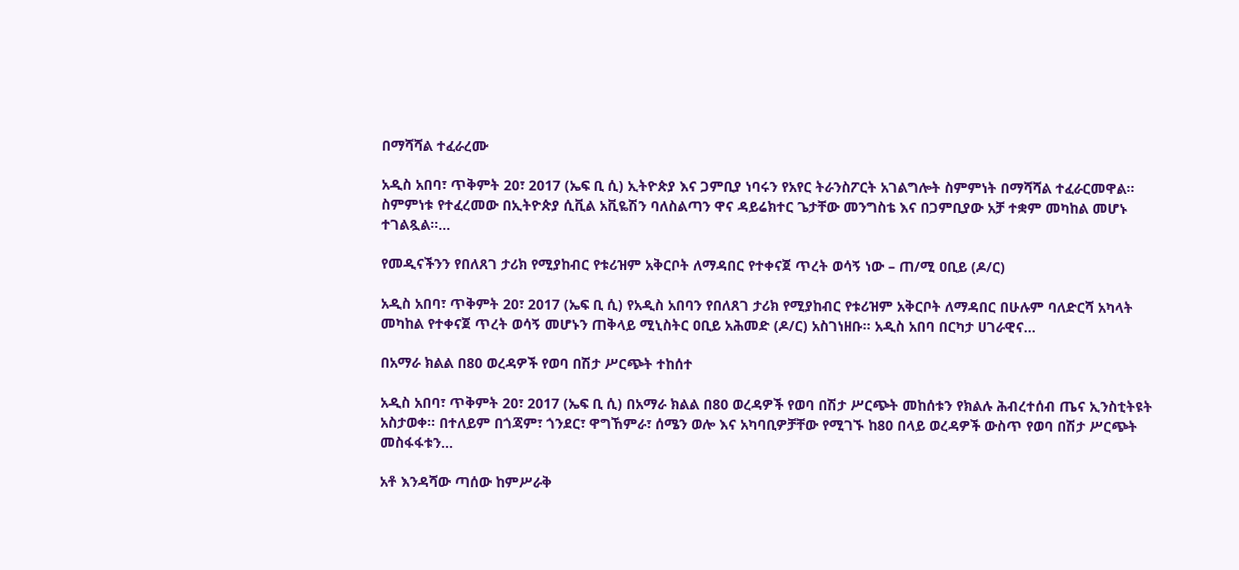በማሻሻል ተፈራረሙ

አዲስ አበባ፣ ጥቅምት 20፣ 2017 (ኤፍ ቢ ሲ) ኢትዮጵያ እና ጋምቢያ ነባሩን የአየር ትራንስፖርት አገልግሎት ስምምነት በማሻሻል ተፈራርመዋል፡፡ ስምምነቱ የተፈረመው በኢትዮጵያ ሲቪል አቪዬሽን ባለስልጣን ዋና ዳይሬክተር ጌታቸው መንግስቴ እና በጋምቢያው አቻ ተቋም መካከል መሆኑ ተገልጿል፡፡…

የመዲናችንን የበለጸገ ታሪክ የሚያከብር የቱሪዝም አቅርቦት ለማዳበር የተቀናጀ ጥረት ወሳኝ ነው – ጠ/ሚ ዐቢይ (ዶ/ር)

አዲስ አበባ፣ ጥቅምት 20፣ 2017 (ኤፍ ቢ ሲ) የአዲስ አበባን የበለጸገ ታሪክ የሚያከብር የቱሪዝም አቅርቦት ለማዳበር በሁሉም ባለድርሻ አካላት መካከል የተቀናጀ ጥረት ወሳኝ መሆኑን ጠቅላይ ሚኒስትር ዐቢይ አሕመድ (ዶ/ር) አስገነዘቡ፡፡ አዲስ አበባ በርካታ ሀገራዊና…

በአማራ ክልል በ80 ወረዳዎች የወባ በሽታ ሥርጭት ተከሰተ

አዲስ አበባ፣ ጥቅምት 20፣ 2017 (ኤፍ ቢ ሲ) በአማራ ክልል በ80 ወረዳዎች የወባ በሽታ ሥርጭት መከሰቱን የክልሉ ሕብረተሰብ ጤና ኢንስቲትዩት አስታወቀ፡፡ በተለይም በጎጃም፣ ጎንደር፣ ዋግኸምራ፣ ሰሜን ወሎ እና አካባቢዎቻቸው የሚገኙ ከ80 በላይ ወረዳዎች ውስጥ የወባ በሽታ ሥርጭት መስፋፋቱን…

አቶ እንዳሻው ጣሰው ከምሥራቅ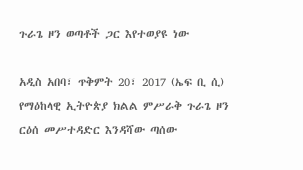ጉራጌ ዞን ወጣቶች ጋር እየተወያዩ ነው

አዲስ አበባ፣ ጥቅምት 20፣ 2017 (ኤፍ ቢ ሲ) የማዕከላዊ ኢትዮጵያ ክልል ምሥራቅ ጉራጌ ዞን ርዕሰ መሥተዳድር እንዳሻው ጣሰው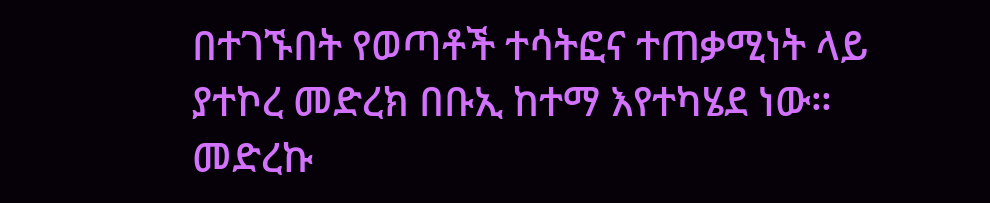በተገኙበት የወጣቶች ተሳትፎና ተጠቃሚነት ላይ ያተኮረ መድረክ በቡኢ ከተማ እየተካሄደ ነው። መድረኩ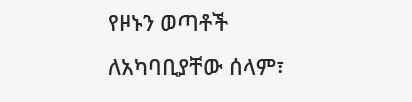የዞኑን ወጣቶች ለአካባቢያቸው ሰላም፣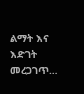ልማት እና እድገት መረጋገጥ…